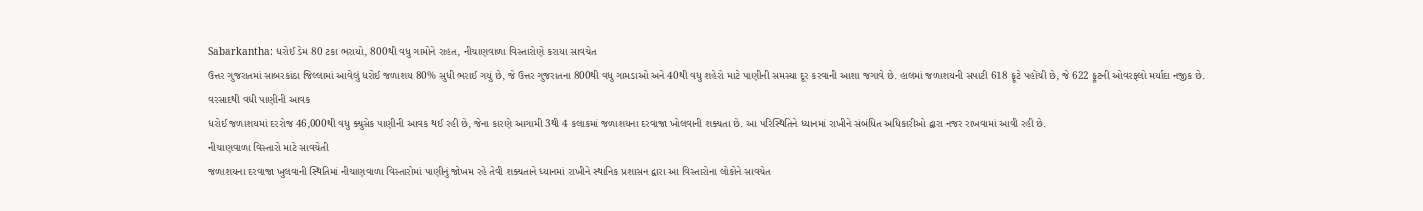Sabarkantha: ધરોઈ ડેમ 80 ટકા ભરાયો, 800થી વધુ ગામોને રાહત, નીચાણવાળા વિસ્તારોણે કરાયા સાવચેત
ઉત્તર ગુજરાતમાં સાબરકાંઠા જિલ્લામાં આવેલું ધરોઈ જળાશય 80% સુધી ભરાઈ ગયું છે, જે ઉત્તર ગુજરાતના 800થી વધુ ગામડાઓ અને 40થી વધુ શહેરો માટે પાણીની સમસ્યા દૂર કરવાની આશા જગાવે છે. હાલમાં જળાશયની સપાટી 618 ફૂટે પહોંચી છે, જે 622 ફૂટની ઓવરફ્લો મર્યાદા નજીક છે.
વરસાદથી વધી પાણીની આવક
ધરોઈ જળાશયમાં દરરોજ 46,000થી વધુ ક્યુસેક પાણીની આવક થઈ રહી છે, જેના કારણે આગામી 3થી 4 કલાકમાં જળાશયના દરવાજા ખોલવાની શક્યતા છે. આ પરિસ્થિતિને ધ્યાનમાં રાખીને સંબંધિત અધિકારીઓ દ્વારા નજર રાખવામાં આવી રહી છે.
નીચાણવાળા વિસ્તારો માટે સાવચેતી
જળાશયના દરવાજા ખુલવાની સ્થિતિમાં નીચાણવાળા વિસ્તારોમાં પાણીનું જોખમ રહે તેવી શક્યતાને ધ્યાનમાં રાખીને સ્થાનિક પ્રશાસન દ્વારા આ વિસ્તારોના લોકોને સાવચેત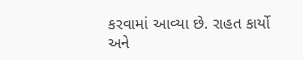કરવામાં આવ્યા છે. રાહત કાર્યો અને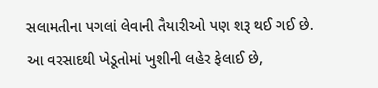સલામતીના પગલાં લેવાની તૈયારીઓ પણ શરૂ થઈ ગઈ છે.
આ વરસાદથી ખેડૂતોમાં ખુશીની લહેર ફેલાઈ છે,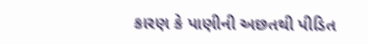કારણ કે પાણીની અછતથી પીડિત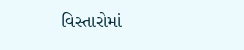વિસ્તારોમાં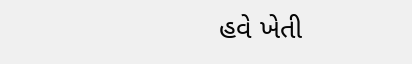હવે ખેતી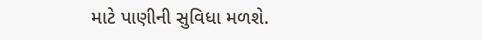માટે પાણીની સુવિધા મળશે.